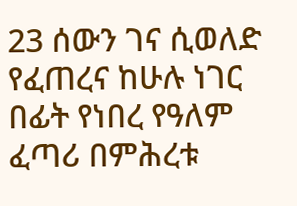23 ሰውን ገና ሲወለድ የፈጠረና ከሁሉ ነገር በፊት የነበረ የዓለም ፈጣሪ በምሕረቱ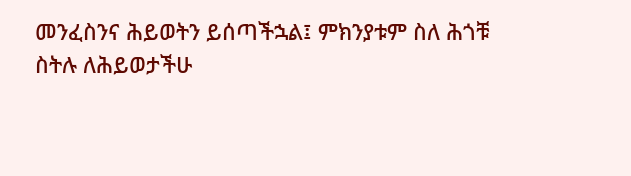መንፈስንና ሕይወትን ይሰጣችኋል፤ ምክንያቱም ስለ ሕጎቹ ስትሉ ለሕይወታችሁ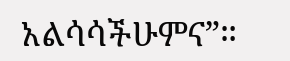አልሳሳችሁምና”።